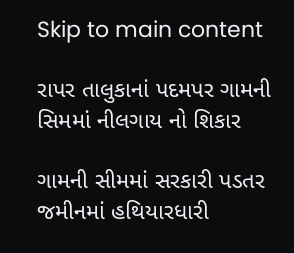Skip to main content

રાપર તાલુકાનાં પદમપર ગામની સિમમાં નીલગાય નો શિકાર

ગામની સીમમાં સરકારી પડતર જમીનમાં હથિયારધારી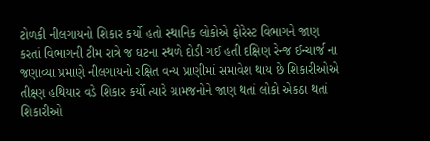ટોળકી નીલગાયનો શિકાર કર્યો હતો સ્થાનિક લોકોએ ફોરેસ્ટ વિભાગને જાણ કરતાં વિભાગની ટીમ રાત્રે જ ઘટના સ્થળે દોડી ગઈ હતી દક્ષિણ રેન્જ ઈન્ચાર્જ ના જણાવ્યા પ્રમાણે નીલગાયનો રક્ષિત વન્ય પ્રાણીમાં સમાવેશ થાય છે શિકારીઓએ તીક્ષ્ણ હથિયાર વડે શિકાર કર્યો ત્યારે ગ્રામજનોને જાણ થતાં લોકો એકઠા થતાં શિકારીઓ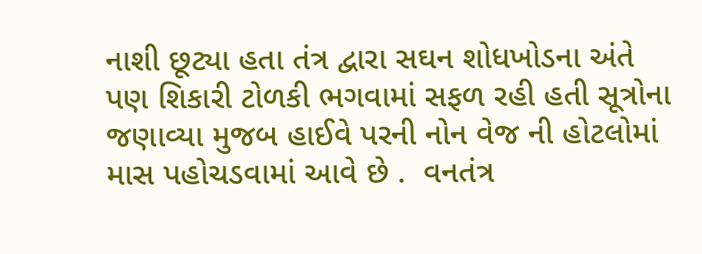નાશી છૂટ્યા હતા તંત્ર દ્વારા સઘન શોધખોડના અંતે પણ શિકારી ટોળકી ભગવામાં સફળ રહી હતી સૂત્રોના જણાવ્યા મુજબ હાઈવે પરની નોન વેજ ની હોટલોમાં માસ પહોચડવામાં આવે છે .  વનતંત્ર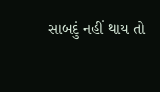સાબદું નહીં થાય તો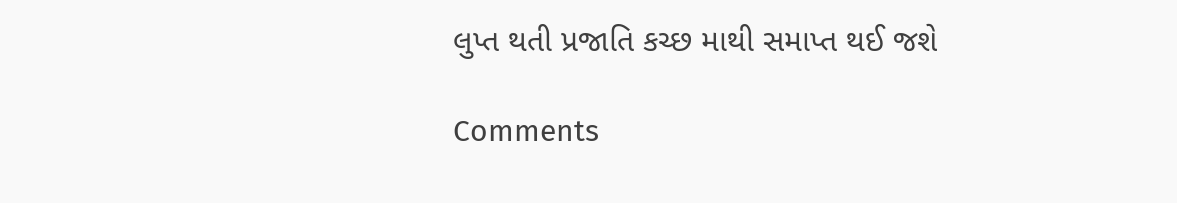લુપ્ત થતી પ્રજાતિ કચ્છ માથી સમાપ્ત થઈ જશે

Comments